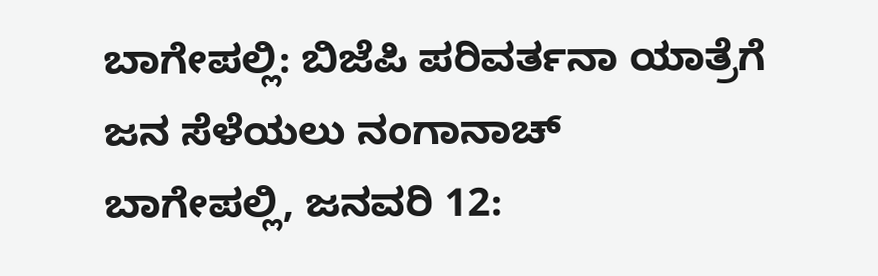ಬಾಗೇಪಲ್ಲಿ: ಬಿಜೆಪಿ ಪರಿವರ್ತನಾ ಯಾತ್ರೆಗೆ ಜನ ಸೆಳೆಯಲು ನಂಗಾನಾಚ್
ಬಾಗೇಪಲ್ಲಿ, ಜನವರಿ 12: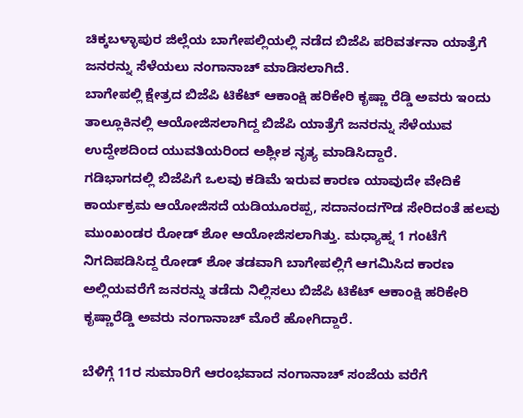ಚಿಕ್ಕಬಳ್ಳಾಪುರ ಜಿಲ್ಲೆಯ ಬಾಗೇಪಲ್ಲಿಯಲ್ಲಿ ನಡೆದ ಬಿಜೆಪಿ ಪರಿವರ್ತನಾ ಯಾತ್ರೆಗೆ ಜನರನ್ನು ಸೆಳೆಯಲು ನಂಗಾನಾಚ್ ಮಾಡಿಸಲಾಗಿದೆ.
ಬಾಗೇಪಲ್ಲಿ ಕ್ಷೇತ್ರದ ಬಿಜೆಪಿ ಟಿಕೆಟ್ ಆಕಾಂಕ್ಷಿ ಹರಿಕೇರಿ ಕೃಷ್ಣಾ ರೆಡ್ಡಿ ಅವರು ಇಂದು ತಾಲ್ಲೂಕಿನಲ್ಲಿ ಆಯೋಜಿಸಲಾಗಿದ್ದ ಬಿಜೆಪಿ ಯಾತ್ರೆಗೆ ಜನರನ್ನು ಸೆಳೆಯುವ ಉದ್ದೇಶದಿಂದ ಯುವತಿಯರಿಂದ ಅಶ್ಲೀಶ ನೃತ್ಯ ಮಾಡಿಸಿದ್ದಾರೆ.
ಗಡಿಭಾಗದಲ್ಲಿ ಬಿಜೆಪಿಗೆ ಒಲವು ಕಡಿಮೆ ಇರುವ ಕಾರಣ ಯಾವುದೇ ವೇದಿಕೆ ಕಾರ್ಯಕ್ರಮ ಆಯೋಜಿಸದೆ ಯಡಿಯೂರಪ್ಪ, ಸದಾನಂದಗೌಡ ಸೇರಿದಂತೆ ಹಲವು ಮುಂಖಂಡರ ರೋಡ್ ಶೋ ಆಯೋಜಿಸಲಾಗಿತ್ತು. ಮಧ್ಯಾಹ್ನ 1 ಗಂಟೆಗೆ ನಿಗದಿಪಡಿಸಿದ್ದ ರೋಡ್ ಶೋ ತಡವಾಗಿ ಬಾಗೇಪಲ್ಲಿಗೆ ಆಗಮಿಸಿದ ಕಾರಣ ಅಲ್ಲಿಯವರೆಗೆ ಜನರನ್ನು ತಡೆದು ನಿಲ್ಲಿಸಲು ಬಿಜೆಪಿ ಟಿಕೆಟ್ ಆಕಾಂಕ್ಷಿ ಹರಿಕೇರಿ ಕೃಷ್ಣಾರೆಡ್ಡಿ ಅವರು ನಂಗಾನಾಚ್ ಮೊರೆ ಹೋಗಿದ್ದಾರೆ.

ಬೆಳಿಗ್ಗೆ 11ರ ಸುಮಾರಿಗೆ ಆರಂಭವಾದ ನಂಗಾನಾಚ್ ಸಂಜೆಯ ವರೆಗೆ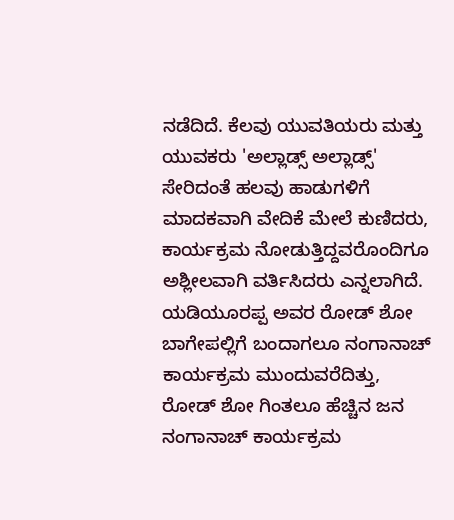ನಡೆದಿದೆ. ಕೆಲವು ಯುವತಿಯರು ಮತ್ತು ಯುವಕರು 'ಅಲ್ಲಾಡ್ಸ್ ಅಲ್ಲಾಡ್ಸ್' ಸೇರಿದಂತೆ ಹಲವು ಹಾಡುಗಳಿಗೆ ಮಾದಕವಾಗಿ ವೇದಿಕೆ ಮೇಲೆ ಕುಣಿದರು, ಕಾರ್ಯಕ್ರಮ ನೋಡುತ್ತಿದ್ದವರೊಂದಿಗೂ ಅಶ್ಲೀಲವಾಗಿ ವರ್ತಿಸಿದರು ಎನ್ನಲಾಗಿದೆ.
ಯಡಿಯೂರಪ್ಪ ಅವರ ರೋಡ್ ಶೋ ಬಾಗೇಪಲ್ಲಿಗೆ ಬಂದಾಗಲೂ ನಂಗಾನಾಚ್ ಕಾರ್ಯಕ್ರಮ ಮುಂದುವರೆದಿತ್ತು, ರೋಡ್ ಶೋ ಗಿಂತಲೂ ಹೆಚ್ಚಿನ ಜನ ನಂಗಾನಾಚ್ ಕಾರ್ಯಕ್ರಮ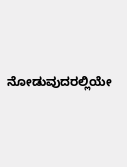ನೋಡುವುದರಲ್ಲಿಯೇ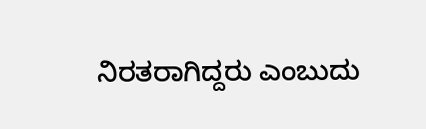ನಿರತರಾಗಿದ್ದರು ಎಂಬುದು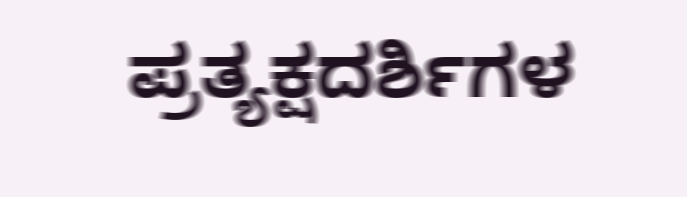ಪ್ರತ್ಯಕ್ಷದರ್ಶಿಗಳ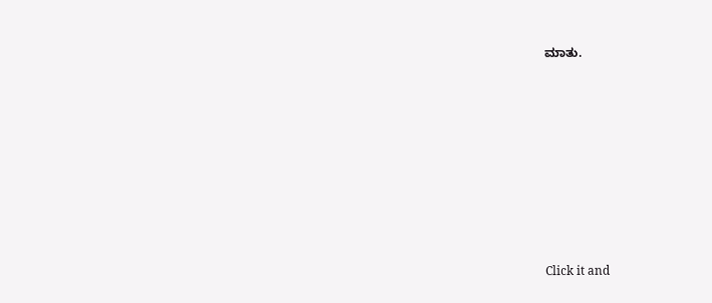ಮಾತು.












Click it and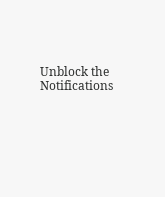Unblock the Notifications